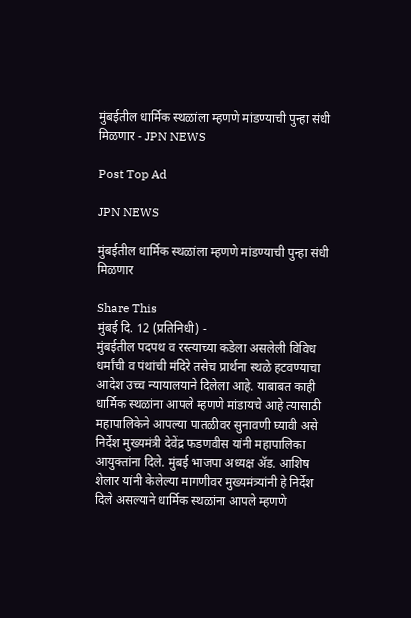मुंबईतील धार्मिक स्थळांला म्हणणे मांडण्याची पुन्हा संधी मिळणार - JPN NEWS

Post Top Ad

JPN NEWS

मुंबईतील धार्मिक स्थळांला म्हणणे मांडण्याची पुन्हा संधी मिळणार

Share This
मुंबई दि. 12 (प्रतिनिधी) -
मुंबईतील पदपथ व रस्त्याच्या कडेला असलेली विविध धर्मांची व पंथांची मंदिरे तसेच प्रार्थना स्थळे हटवण्याचा आदेश उच्च न्यायालयाने दिलेला आहे. याबाबत काही धार्मिक स्थळांना आपले म्हणणे मांडायचे आहे त्यासाठी महापालिकेने आपल्या पातळीवर सुनावणी घ्यावी असे निर्देश मुख्यमंत्री देवेंद्र फडणवीस यांनी महापालिका आयुक्तांना दिले. मुंबई भाजपा अध्यक्ष ॲड. आशिष शेलार यांनी केलेल्या मागणीवर मुख्यमंत्र्यांनी हे निर्देश दिले असल्याने धार्मिक स्थळांना आपले म्हणणे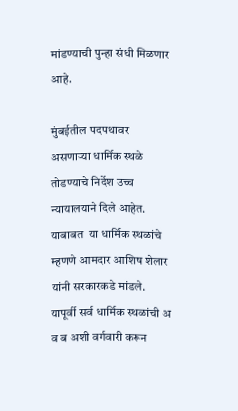मांडण्याची पुन्हा संधी मिळणार आहे.

मुंबईतील पदपथावर असणाऱ्या धार्मिक स्थळे तोडण्याचे निर्देश उच्च न्यायालयाने दिले आहेत.  याबाबत  या धार्मिक स्थळांचे म्हणणे आमदार आशिष शेलार यांनी सरकारकडे मांडले. यापूर्वी सर्व धार्मिक स्थळांची अ व ब अशी वर्गवारी करून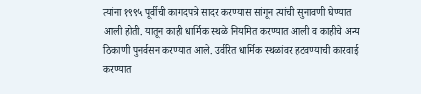त्यांना १९९५ पूर्वीची कागदपत्रे सादर करण्यास सांगून त्यांची सुनावणी घेण्यात आली होती. यातून काही धार्मिक स्थळे नियमित करण्यात आली व काहीचे अन्य ठिकाणी पुनर्वसन करण्यात आले. उर्वरित धार्मिक स्थळांवर हटवण्याची कारवाई करण्यात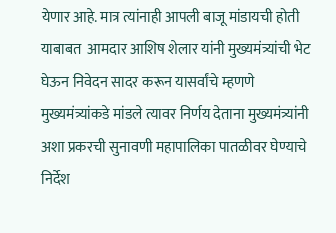येणार आहे. मात्र त्यांनाही आपली बाजू मांडायची होती याबाबत  आमदार आशिष शेलार यांनी मुख्यमंत्र्यांची भेट घेऊन निवेदन सादर करून यासर्वांचे म्हणणे मुख्यमंत्र्यांकडे मांडले त्यावर निर्णय देताना मुख्यमंत्र्यांनी अशा प्रकरची सुनावणी महापालिका पातळीवर घेण्याचे निर्देश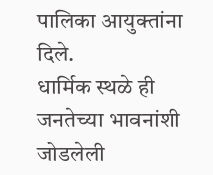पालिका आयुक्तांना दिले.
धार्मिक स्थळे ही जनतेच्या भावनांशी जोडलेली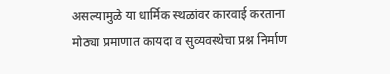असल्यामुळे या धार्मिक स्थळांवर कारवाई करताना मोठ्या प्रमाणात कायदा व सुव्यवस्थेचा प्रश्न निर्माण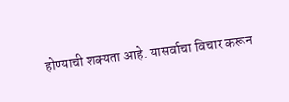होण्याची शक्यता आहे. यासर्वाचा विचार करून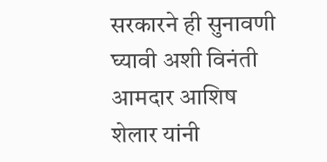सरकारने ही सुनावणी घ्यावी अशी विनंती आमदार आशिष शेलार यांनी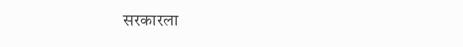सरकारला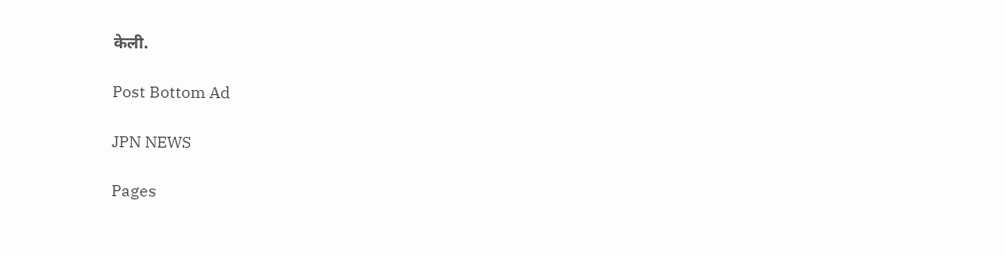केली.

Post Bottom Ad

JPN NEWS

Pages